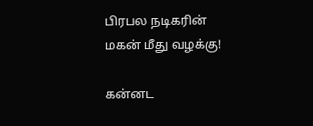பிரபல நடிகரின் மகன் மீது வழக்கு!

கன்னட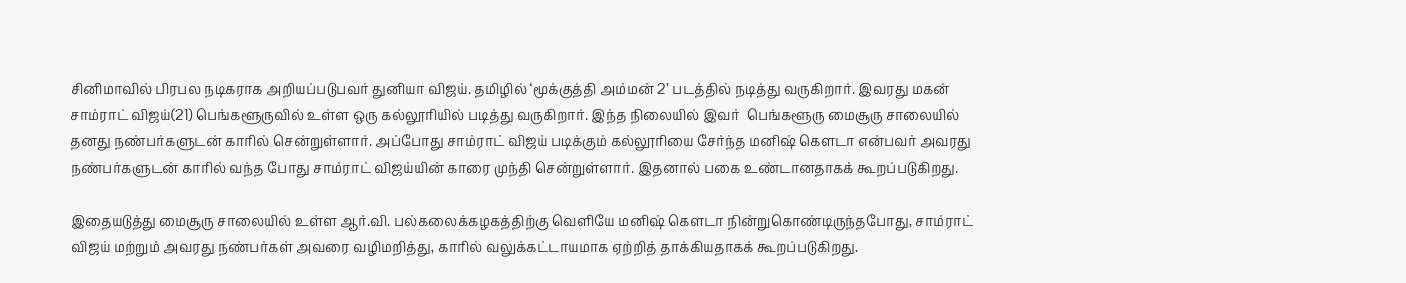சினிமாவில் பிரபல நடிகராக அறியப்படுபவர் துனியா விஜய். தமிழில் ‘மூக்குத்தி அம்மன் 2’ படத்தில் நடித்து வருகிறார். இவரது மகன் சாம்ராட் விஜய்(21) பெங்களூருவில் உள்ள ஒரு கல்லூரியில் படித்து வருகிறார். இந்த நிலையில் இவர்  பெங்களூரு மைசூரு சாலையில் தனது நண்பர்களுடன் காரில் சென்றுள்ளார். அப்போது சாம்ராட் விஜய் படிக்கும் கல்லூரியை சேர்ந்த மனிஷ் கௌடா என்பவர் அவரது நண்பர்களுடன் காரில் வந்த போது சாம்ராட் விஜய்யின் காரை முந்தி சென்றுள்ளார். இதனால் பகை உண்டானதாகக் கூறப்படுகிறது.

இதையடுத்து மைசூரு சாலையில் உள்ள ஆர்.வி. பல்கலைக்கழகத்திற்கு வெளியே மனிஷ் கௌடா நின்றுகொண்டிருந்தபோது, சாம்ராட் விஜய் மற்றும் அவரது நண்பர்கள் அவரை வழிமறித்து, காரில் வலுக்கட்டாயமாக ஏற்றித் தாக்கியதாகக் கூறப்படுகிறது.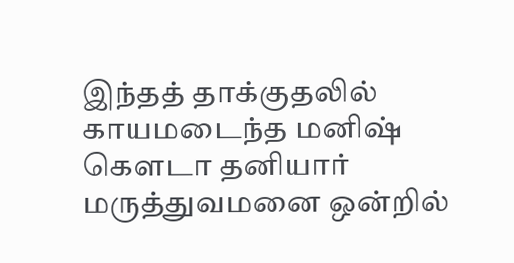இந்தத் தாக்குதலில் காயமடைந்த மனிஷ் கௌடா தனியார் மருத்துவமனை ஒன்றில்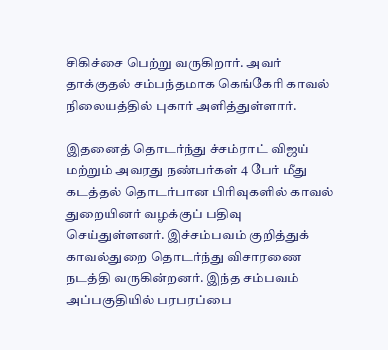சிகிச்சை பெற்று வருகிறார். அவர் தாக்குதல் சம்பந்தமாக கெங்கேரி காவல் நிலையத்தில் புகார் அளித்துள்ளார்.

இதனைத் தொடர்ந்து ச்சம்ராட் விஜய் மற்றும் அவரது நண்பர்கள் 4 பேர் மீது கடத்தல் தொடர்பான பிரிவுகளில் காவல் துறையினர் வழக்குப் பதிவு செய்துள்ளனர். இச்சம்பவம் குறித்துக் காவல்துறை தொடர்ந்து விசாரணை நடத்தி வருகின்றனர். இந்த சம்பவம் அப்பகுதியில் பரபரப்பை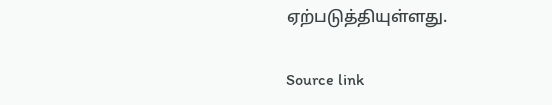ஏற்படுத்தியுள்ளது.

Source link